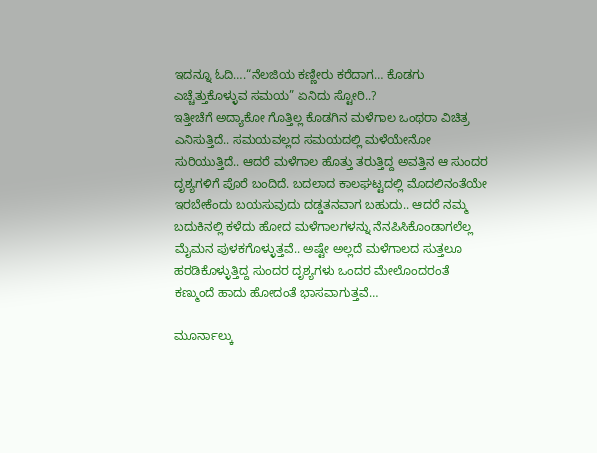ಇದನ್ನೂ ಓದಿ….“ನೆಲಜಿಯ ಕಣ್ಣೀರು ಕರೆದಾಗ… ಕೊಡಗು ಎಚ್ಚೆತ್ತುಕೊಳ್ಳುವ ಸಮಯ” ಏನಿದು ಸ್ಟೋರಿ..?
ಇತ್ತೀಚೆಗೆ ಅದ್ಯಾಕೋ ಗೊತ್ತಿಲ್ಲ ಕೊಡಗಿನ ಮಳೆಗಾಲ ಒಂಥರಾ ವಿಚಿತ್ರ ಎನಿಸುತ್ತಿದೆ.. ಸಮಯವಲ್ಲದ ಸಮಯದಲ್ಲಿ ಮಳೆಯೇನೋ ಸುರಿಯುತ್ತಿದೆ.. ಆದರೆ ಮಳೆಗಾಲ ಹೊತ್ತು ತರುತ್ತಿದ್ದ ಅವತ್ತಿನ ಆ ಸುಂದರ ದೃಶ್ಯಗಳಿಗೆ ಪೊರೆ ಬಂದಿದೆ. ಬದಲಾದ ಕಾಲಘಟ್ಟದಲ್ಲಿ ಮೊದಲಿನಂತೆಯೇ ಇರಬೇಕೆಂದು ಬಯಸುವುದು ದಡ್ಡತನವಾಗ ಬಹುದು.. ಆದರೆ ನಮ್ಮ ಬದುಕಿನಲ್ಲಿ ಕಳೆದು ಹೋದ ಮಳೆಗಾಲಗಳನ್ನು ನೆನಪಿಸಿಕೊಂಡಾಗಲೆಲ್ಲ ಮೈಮನ ಪುಳಕಗೊಳ್ಳುತ್ತವೆ.. ಅಷ್ಟೇ ಅಲ್ಲದೆ ಮಳೆಗಾಲದ ಸುತ್ತಲೂ ಹರಡಿಕೊಳ್ಳುತ್ತಿದ್ದ ಸುಂದರ ದೃಶ್ಯಗಳು ಒಂದರ ಮೇಲೊಂದರಂತೆ ಕಣ್ಮುಂದೆ ಹಾದು ಹೋದಂತೆ ಭಾಸವಾಗುತ್ತವೆ…

ಮೂರ್ನಾಲ್ಕು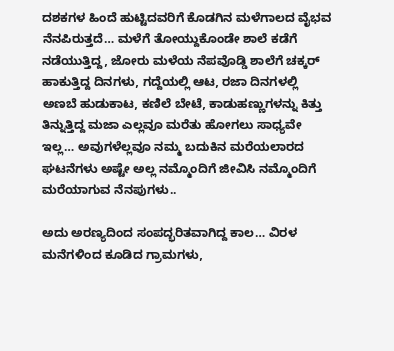ದಶಕಗಳ ಹಿಂದೆ ಹುಟ್ಟಿದವರಿಗೆ ಕೊಡಗಿನ ಮಳೆಗಾಲದ ವೈಭವ ನೆನಪಿರುತ್ತದೆ… ಮಳೆಗೆ ತೋಯ್ದುಕೊಂಡೇ ಶಾಲೆ ಕಡೆಗೆ ನಡೆಯುತ್ತಿದ್ದ, ಜೋರು ಮಳೆಯ ನೆಪವೊಡ್ಡಿ ಶಾಲೆಗೆ ಚಕ್ಕರ್ ಹಾಕುತ್ತಿದ್ದ ದಿನಗಳು, ಗದ್ದೆಯಲ್ಲಿ ಆಟ, ರಜಾ ದಿನಗಳಲ್ಲಿ ಅಣಬೆ ಹುಡುಕಾಟ, ಕಣಿಲೆ ಬೇಟೆ, ಕಾಡುಹಣ್ಣುಗಳನ್ನು ಕಿತ್ತು ತಿನ್ನುತ್ತಿದ್ದ ಮಜಾ ಎಲ್ಲವೂ ಮರೆತು ಹೋಗಲು ಸಾಧ್ಯವೇ ಇಲ್ಲ… ಅವುಗಳೆಲ್ಲವೂ ನಮ್ಮ ಬದುಕಿನ ಮರೆಯಲಾರದ ಘಟನೆಗಳು ಅಷ್ಟೇ ಅಲ್ಲ ನಮ್ಮೊಂದಿಗೆ ಜೀವಿಸಿ ನಮ್ಮೊಂದಿಗೆ ಮರೆಯಾಗುವ ನೆನಪುಗಳು..

ಅದು ಅರಣ್ಯದಿಂದ ಸಂಪದ್ಭರಿತವಾಗಿದ್ದ ಕಾಲ… ವಿರಳ ಮನೆಗಳಿಂದ ಕೂಡಿದ ಗ್ರಾಮಗಳು,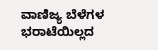ವಾಣಿಜ್ಯ ಬೆಳೆಗಳ ಭರಾಟೆಯಿಲ್ಲದ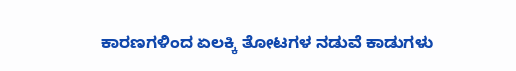ಕಾರಣಗಳಿಂದ ಏಲಕ್ಕಿ ತೋಟಗಳ ನಡುವೆ ಕಾಡುಗಳು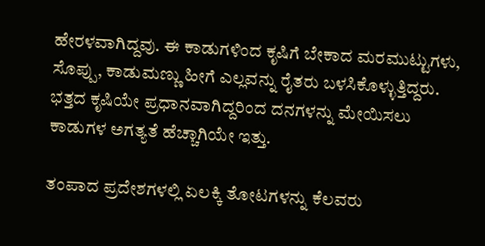ಹೇರಳವಾಗಿದ್ದವು. ಈ ಕಾಡುಗಳಿಂದ ಕೃಷಿಗೆ ಬೇಕಾದ ಮರಮುಟ್ಟುಗಳು, ಸೊಪ್ಪು, ಕಾಡುಮಣ್ಣು ಹೀಗೆ ಎಲ್ಲವನ್ನು ರೈತರು ಬಳಸಿಕೊಳ್ಳುತ್ತಿದ್ದರು. ಭತ್ತದ ಕೃಷಿಯೇ ಪ್ರಧಾನವಾಗಿದ್ದರಿಂದ ದನಗಳನ್ನು ಮೇಯಿಸಲು ಕಾಡುಗಳ ಅಗತ್ಯತೆ ಹೆಚ್ಚಾಗಿಯೇ ಇತ್ತು.

ತಂಪಾದ ಪ್ರದೇಶಗಳಲ್ಲಿ ಏಲಕ್ಕಿ ತೋಟಗಳನ್ನು ಕೆಲವರು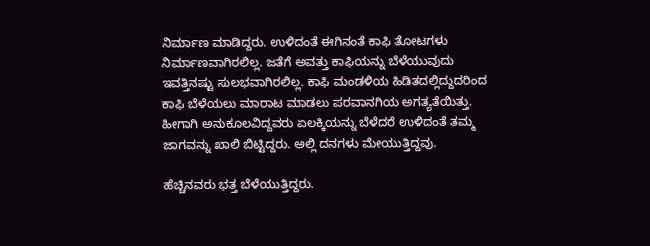ನಿರ್ಮಾಣ ಮಾಡಿದ್ದರು. ಉಳಿದಂತೆ ಈಗಿನಂತೆ ಕಾಫಿ ತೋಟಗಳು ನಿರ್ಮಾಣವಾಗಿರಲಿಲ್ಲ. ಜತೆಗೆ ಅವತ್ತು ಕಾಫಿಯನ್ನು ಬೆಳೆಯುವುದು ಇವತ್ತಿನಷ್ಟು ಸುಲಭವಾಗಿರಲಿಲ್ಲ. ಕಾಫಿ ಮಂಡಳಿಯ ಹಿಡಿತದಲ್ಲಿದ್ದುದರಿಂದ ಕಾಫಿ ಬೆಳೆಯಲು ಮಾರಾಟ ಮಾಡಲು ಪರವಾನಗಿಯ ಅಗತ್ಯತೆಯಿತ್ತು. ಹೀಗಾಗಿ ಅನುಕೂಲವಿದ್ದವರು ಏಲಕ್ಕಿಯನ್ನು ಬೆಳೆದರೆ ಉಳಿದಂತೆ ತಮ್ಮ ಜಾಗವನ್ನು ಖಾಲಿ ಬಿಟ್ಟಿದ್ದರು. ಅಲ್ಲಿ ದನಗಳು ಮೇಯುತ್ತಿದ್ದವು.

ಹೆಚ್ಚಿನವರು ಭತ್ತ ಬೆಳೆಯುತ್ತಿದ್ದರು.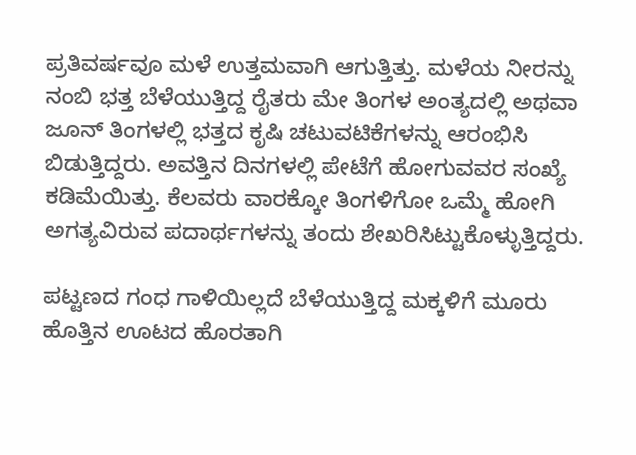ಪ್ರತಿವರ್ಷವೂ ಮಳೆ ಉತ್ತಮವಾಗಿ ಆಗುತ್ತಿತ್ತು. ಮಳೆಯ ನೀರನ್ನು ನಂಬಿ ಭತ್ತ ಬೆಳೆಯುತ್ತಿದ್ದ ರೈತರು ಮೇ ತಿಂಗಳ ಅಂತ್ಯದಲ್ಲಿ ಅಥವಾ ಜೂನ್ ತಿಂಗಳಲ್ಲಿ ಭತ್ತದ ಕೃಷಿ ಚಟುವಟಿಕೆಗಳನ್ನು ಆರಂಭಿಸಿ ಬಿಡುತ್ತಿದ್ದರು. ಅವತ್ತಿನ ದಿನಗಳಲ್ಲಿ ಪೇಟೆಗೆ ಹೋಗುವವರ ಸಂಖ್ಯೆ ಕಡಿಮೆಯಿತ್ತು. ಕೆಲವರು ವಾರಕ್ಕೋ ತಿಂಗಳಿಗೋ ಒಮ್ಮೆ ಹೋಗಿ ಅಗತ್ಯವಿರುವ ಪದಾರ್ಥಗಳನ್ನು ತಂದು ಶೇಖರಿಸಿಟ್ಟುಕೊಳ್ಳುತ್ತಿದ್ದರು.

ಪಟ್ಟಣದ ಗಂಧ ಗಾಳಿಯಿಲ್ಲದೆ ಬೆಳೆಯುತ್ತಿದ್ದ ಮಕ್ಕಳಿಗೆ ಮೂರು ಹೊತ್ತಿನ ಊಟದ ಹೊರತಾಗಿ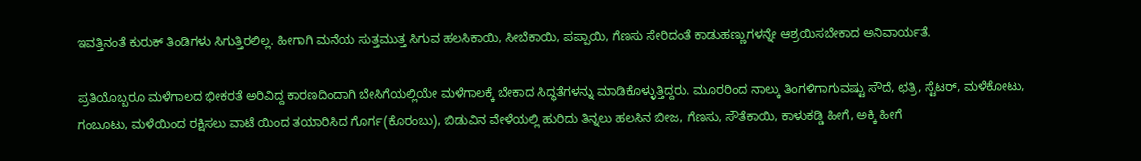ಇವತ್ತಿನಂತೆ ಕುರುಕ್ ತಿಂಡಿಗಳು ಸಿಗುತ್ತಿರಲಿಲ್ಲ. ಹೀಗಾಗಿ ಮನೆಯ ಸುತ್ತಮುತ್ತ ಸಿಗುವ ಹಲಸಿಕಾಯಿ, ಸೀಬೆಕಾಯಿ, ಪಪ್ಪಾಯಿ, ಗೆಣಸು ಸೇರಿದಂತೆ ಕಾಡುಹಣ್ಣುಗಳನ್ನೇ ಆಶ್ರಯಿಸಬೇಕಾದ ಅನಿವಾರ್ಯತೆ.

ಪ್ರತಿಯೊಬ್ಬರೂ ಮಳೆಗಾಲದ ಭೀಕರತೆ ಅರಿವಿದ್ದ ಕಾರಣದಿಂದಾಗಿ ಬೇಸಿಗೆಯಲ್ಲಿಯೇ ಮಳೆಗಾಲಕ್ಕೆ ಬೇಕಾದ ಸಿದ್ಧತೆಗಳನ್ನು ಮಾಡಿಕೊಳ್ಳುತ್ತಿದ್ದರು. ಮೂರರಿಂದ ನಾಲ್ಕು ತಿಂಗಳಿಗಾಗುವಷ್ಟು ಸೌದೆ, ಛತ್ರಿ, ಸ್ಟೆಟರ್, ಮಳೆಕೋಟು, ಗಂಬೂಟು, ಮಳೆಯಿಂದ ರಕ್ಷಿಸಲು ವಾಟೆ ಯಿಂದ ತಯಾರಿಸಿದ ಗೊರ್ಗ(ಕೊರಂಬು), ಬಿಡುವಿನ ವೇಳೆಯಲ್ಲಿ ಹುರಿದು ತಿನ್ನಲು ಹಲಸಿನ ಬೀಜ, ಗೆಣಸು, ಸೌತೆಕಾಯಿ, ಕಾಳುಕಡ್ಡಿ ಹೀಗೆ, ಅಕ್ಕಿ ಹೀಗೆ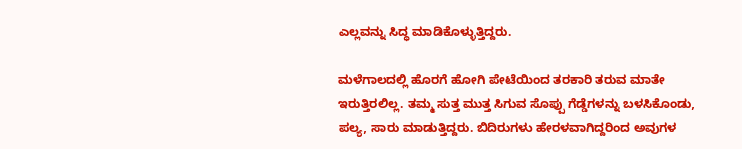ಎಲ್ಲವನ್ನು ಸಿದ್ಧ ಮಾಡಿಕೊಳ್ಳುತ್ತಿದ್ದರು.

ಮಳೆಗಾಲದಲ್ಲಿ ಹೊರಗೆ ಹೋಗಿ ಪೇಟೆಯಿಂದ ತರಕಾರಿ ತರುವ ಮಾತೇ ಇರುತ್ತಿರಲಿಲ್ಲ. ತಮ್ಮ ಸುತ್ತ ಮುತ್ತ ಸಿಗುವ ಸೊಪ್ಪು ಗೆಡ್ಡೆಗಳನ್ನು ಬಳಸಿಕೊಂಡು, ಪಲ್ಯ, ಸಾರು ಮಾಡುತ್ತಿದ್ದರು. ಬಿದಿರುಗಳು ಹೇರಳವಾಗಿದ್ದರಿಂದ ಅವುಗಳ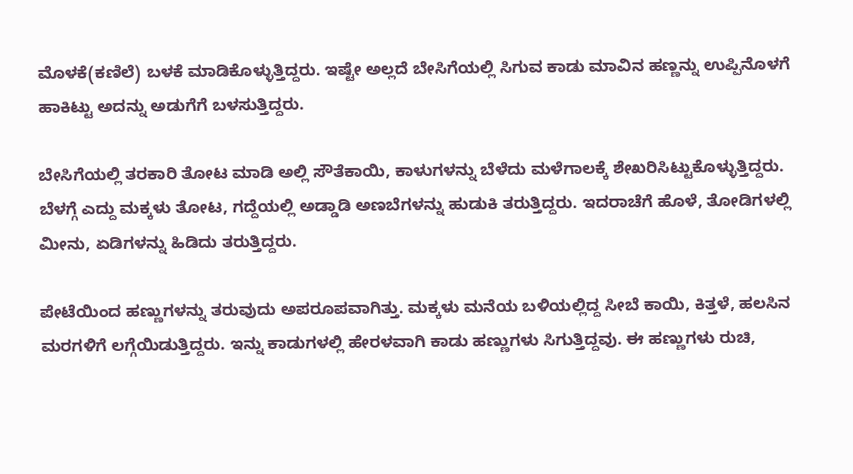ಮೊಳಕೆ(ಕಣಿಲೆ) ಬಳಕೆ ಮಾಡಿಕೊಳ್ಳುತ್ತಿದ್ದರು. ಇಷ್ಟೇ ಅಲ್ಲದೆ ಬೇಸಿಗೆಯಲ್ಲಿ ಸಿಗುವ ಕಾಡು ಮಾವಿನ ಹಣ್ಣನ್ನು ಉಪ್ಪಿನೊಳಗೆ ಹಾಕಿಟ್ಟು ಅದನ್ನು ಅಡುಗೆಗೆ ಬಳಸುತ್ತಿದ್ದರು.

ಬೇಸಿಗೆಯಲ್ಲಿ ತರಕಾರಿ ತೋಟ ಮಾಡಿ ಅಲ್ಲಿ ಸೌತೆಕಾಯಿ, ಕಾಳುಗಳನ್ನು ಬೆಳೆದು ಮಳೆಗಾಲಕ್ಕೆ ಶೇಖರಿಸಿಟ್ಟುಕೊಳ್ಳುತ್ತಿದ್ದರು. ಬೆಳಗ್ಗೆ ಎದ್ದು ಮಕ್ಕಳು ತೋಟ, ಗದ್ದೆಯಲ್ಲಿ ಅಡ್ಡಾಡಿ ಅಣಬೆಗಳನ್ನು ಹುಡುಕಿ ತರುತ್ತಿದ್ದರು. ಇದರಾಚೆಗೆ ಹೊಳೆ, ತೋಡಿಗಳಲ್ಲಿ ಮೀನು, ಏಡಿಗಳನ್ನು ಹಿಡಿದು ತರುತ್ತಿದ್ದರು.

ಪೇಟೆಯಿಂದ ಹಣ್ಣುಗಳನ್ನು ತರುವುದು ಅಪರೂಪವಾಗಿತ್ತು. ಮಕ್ಕಳು ಮನೆಯ ಬಳಿಯಲ್ಲಿದ್ದ ಸೀಬೆ ಕಾಯಿ, ಕಿತ್ತಳೆ, ಹಲಸಿನ ಮರಗಳಿಗೆ ಲಗ್ಗೆಯಿಡುತ್ತಿದ್ದರು. ಇನ್ನು ಕಾಡುಗಳಲ್ಲಿ ಹೇರಳವಾಗಿ ಕಾಡು ಹಣ್ಣುಗಳು ಸಿಗುತ್ತಿದ್ದವು. ಈ ಹಣ್ಣುಗಳು ರುಚಿ,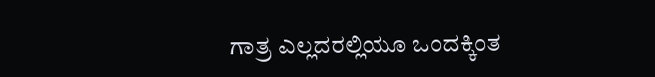ಗಾತ್ರ ಎಲ್ಲದರಲ್ಲಿಯೂ ಒಂದಕ್ಕಿಂತ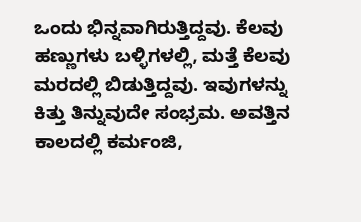ಒಂದು ಭಿನ್ನವಾಗಿರುತ್ತಿದ್ದವು. ಕೆಲವು ಹಣ್ಣುಗಳು ಬಳ್ಳಿಗಳಲ್ಲಿ, ಮತ್ತೆ ಕೆಲವು ಮರದಲ್ಲಿ ಬಿಡುತ್ತಿದ್ದವು. ಇವುಗಳನ್ನು ಕಿತ್ತು ತಿನ್ನುವುದೇ ಸಂಭ್ರಮ. ಅವತ್ತಿನ ಕಾಲದಲ್ಲಿ ಕರ್ಮಂಜಿ,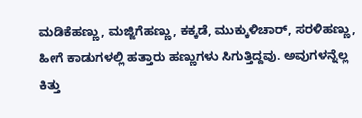ಮಡಿಕೆಹಣ್ಣು, ಮಜ್ಜಿಗೆಹಣ್ಣು, ಕಕ್ಕಡೆ, ಮುಕ್ಕುಳಿಚಾರ್, ಸರಳಿಹಣ್ಣು, ಹೀಗೆ ಕಾಡುಗಳಲ್ಲಿ ಹತ್ತಾರು ಹಣ್ಣುಗಳು ಸಿಗುತ್ತಿದ್ದವು. ಅವುಗಳನ್ನೆಲ್ಲ ಕಿತ್ತು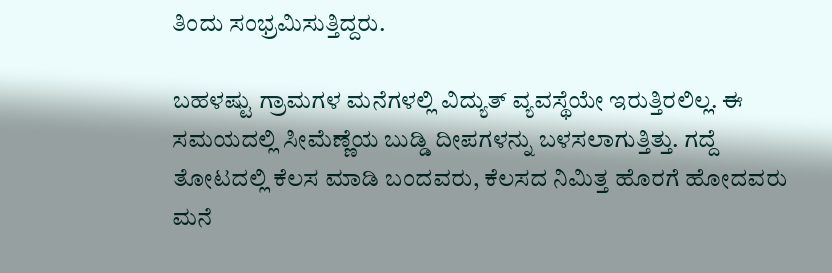ತಿಂದು ಸಂಭ್ರಮಿಸುತ್ತಿದ್ದರು.

ಬಹಳಷ್ಟು ಗ್ರಾಮಗಳ ಮನೆಗಳಲ್ಲಿ ವಿದ್ಯುತ್ ವ್ಯವಸ್ಥೆಯೇ ಇರುತ್ತಿರಲಿಲ್ಲ. ಈ ಸಮಯದಲ್ಲಿ ಸೀಮೆಣ್ಣೆಯ ಬುಡ್ಡಿ ದೀಪಗಳನ್ನು ಬಳಸಲಾಗುತ್ತಿತ್ತು. ಗದ್ದೆ ತೋಟದಲ್ಲಿ ಕೆಲಸ ಮಾಡಿ ಬಂದವರು, ಕೆಲಸದ ನಿಮಿತ್ತ ಹೊರಗೆ ಹೋದವರು ಮನೆ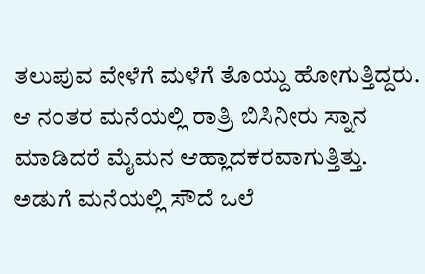ತಲುಪುವ ವೇಳೆಗೆ ಮಳೆಗೆ ತೊಯ್ದು ಹೋಗುತ್ತಿದ್ದರು. ಆ ನಂತರ ಮನೆಯಲ್ಲಿ ರಾತ್ರಿ ಬಿಸಿನೀರು ಸ್ನಾನ ಮಾಡಿದರೆ ಮೈಮನ ಆಹ್ಲಾದಕರವಾಗುತ್ತಿತ್ತು. ಅಡುಗೆ ಮನೆಯಲ್ಲಿ ಸೌದೆ ಒಲೆ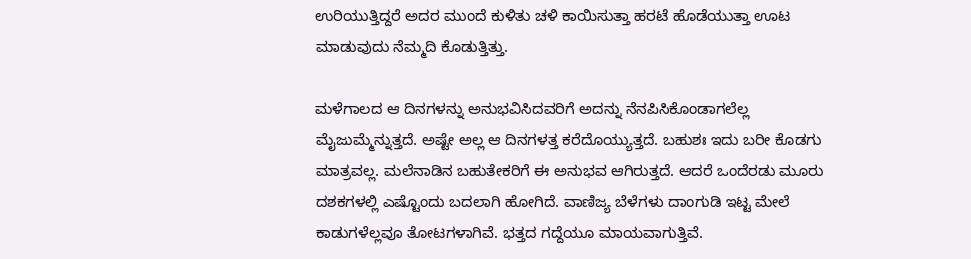ಉರಿಯುತ್ತಿದ್ದರೆ ಅದರ ಮುಂದೆ ಕುಳಿತು ಚಳಿ ಕಾಯಿಸುತ್ತಾ ಹರಟೆ ಹೊಡೆಯುತ್ತಾ ಊಟ ಮಾಡುವುದು ನೆಮ್ಮದಿ ಕೊಡುತ್ತಿತ್ತು.

ಮಳೆಗಾಲದ ಆ ದಿನಗಳನ್ನು ಅನುಭವಿಸಿದವರಿಗೆ ಅದನ್ನು ನೆನಪಿಸಿಕೊಂಡಾಗಲೆಲ್ಲ ಮೈಜುಮ್ಮೆನ್ನುತ್ತದೆ. ಅಷ್ಟೇ ಅಲ್ಲ ಆ ದಿನಗಳತ್ತ ಕರೆದೊಯ್ಯುತ್ತದೆ. ಬಹುಶಃ ಇದು ಬರೀ ಕೊಡಗು ಮಾತ್ರವಲ್ಲ. ಮಲೆನಾಡಿನ ಬಹುತೇಕರಿಗೆ ಈ ಅನುಭವ ಆಗಿರುತ್ತದೆ. ಆದರೆ ಒಂದೆರಡು ಮೂರು ದಶಕಗಳಲ್ಲಿ ಎಷ್ಟೊಂದು ಬದಲಾಗಿ ಹೋಗಿದೆ. ವಾಣಿಜ್ಯ ಬೆಳೆಗಳು ದಾಂಗುಡಿ ಇಟ್ಟ ಮೇಲೆ ಕಾಡುಗಳೆಲ್ಲವೂ ತೋಟಗಳಾಗಿವೆ. ಭತ್ತದ ಗದ್ದೆಯೂ ಮಾಯವಾಗುತ್ತಿವೆ.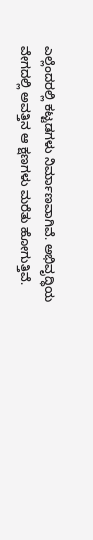ಎಲ್ಲೆಂದರಲ್ಲಿ ಕಟ್ಟಡಗಳು ನಿರ್ಮಾಣವಾಗಿವೆ. ಅಭಿವೃದ್ಧಿಯ ವೇಗದಲ್ಲಿ ಅವತ್ತಿನ ಆ ಕ್ಷಣಗಳು ಮರೆತು ಹೋಗುತ್ತಿವೆ.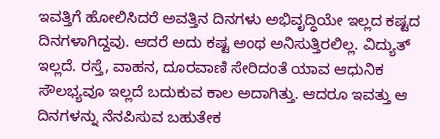ಇವತ್ತಿಗೆ ಹೋಲಿಸಿದರೆ ಅವತ್ತಿನ ದಿನಗಳು ಅಭಿವೃದ್ಧಿಯೇ ಇಲ್ಲದ ಕಷ್ಟದ ದಿನಗಳಾಗಿದ್ದವು. ಆದರೆ ಅದು ಕಷ್ಟ ಅಂಥ ಅನಿಸುತ್ತಿರಲಿಲ್ಲ. ವಿದ್ಯುತ್ ಇಲ್ಲದೆ. ರಸ್ತೆ, ವಾಹನ, ದೂರವಾಣಿ ಸೇರಿದಂತೆ ಯಾವ ಆಧುನಿಕ ಸೌಲಭ್ಯವೂ ಇಲ್ಲದೆ ಬದುಕುವ ಕಾಲ ಅದಾಗಿತ್ತು. ಆದರೂ ಇವತ್ತು ಆ ದಿನಗಳನ್ನು ನೆನಪಿಸುವ ಬಹುತೇಕ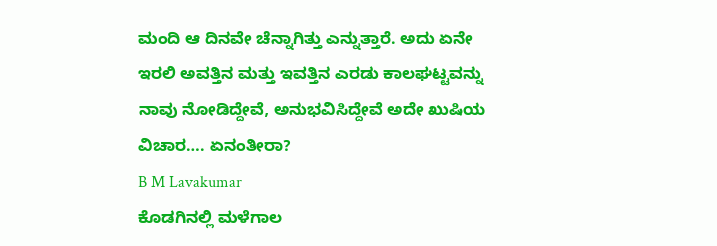ಮಂದಿ ಆ ದಿನವೇ ಚೆನ್ನಾಗಿತ್ತು ಎನ್ನುತ್ತಾರೆ. ಅದು ಏನೇ ಇರಲಿ ಅವತ್ತಿನ ಮತ್ತು ಇವತ್ತಿನ ಎರಡು ಕಾಲಘಟ್ಟವನ್ನು ನಾವು ನೋಡಿದ್ದೇವೆ, ಅನುಭವಿಸಿದ್ದೇವೆ ಅದೇ ಖುಷಿಯ ವಿಚಾರ…. ಏನಂತೀರಾ?
B M Lavakumar
ಕೊಡಗಿನಲ್ಲಿ ಮಳೆಗಾಲ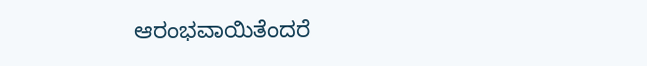ಆರಂಭವಾಯಿತೆಂದರೆ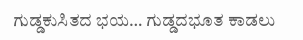ಗುಡ್ಡಕುಸಿತದ ಭಯ… ಗುಡ್ಡದಭೂತ ಕಾಡಲು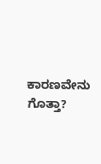ಕಾರಣವೇನು ಗೊತ್ತಾ?